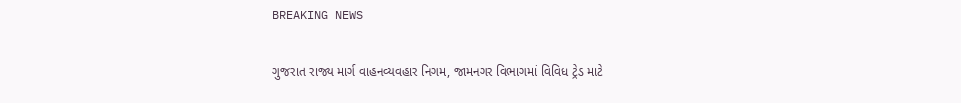BREAKING NEWS

ગુજરાત રાજ્ય માર્ગ વાહનવ્યવહાર નિગમ, જામનગર વિભાગમાં વિવિધ ટ્રેડ માટે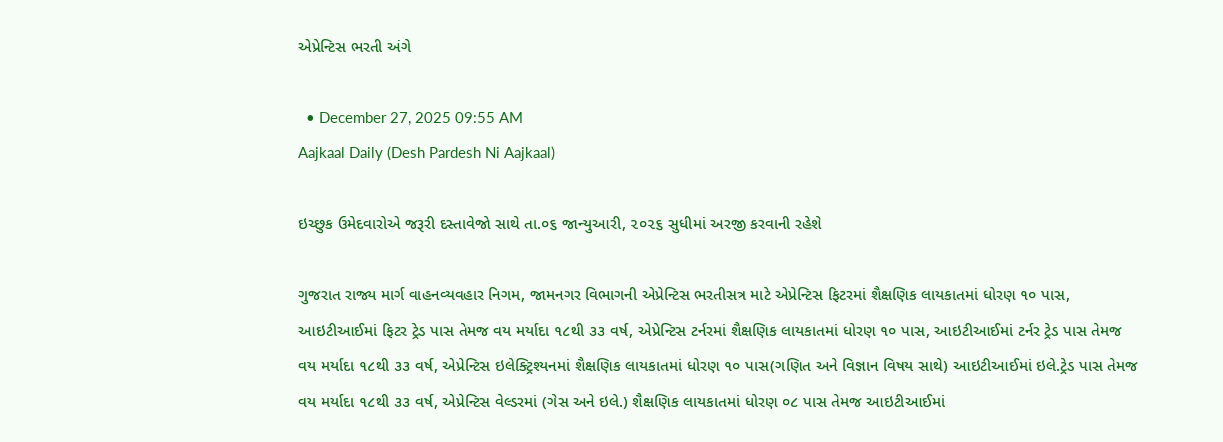એપ્રેન્ટિસ ભરતી અંગે

  • December 27, 2025 09:55 AM
Aajkaal Daily (Desh Pardesh Ni Aajkaal)

ઇચ્છુક ઉમેદવારોએ જરૂરી દસ્તાવેજો સાથે તા.૦૬ જાન્યુઆરી, ૨૦૨૬ સુધીમાં અરજી કરવાની રહેશે

ગુજરાત રાજ્ય માર્ગ વાહનવ્યવહાર નિગમ, જામનગર વિભાગની એપ્રેન્ટિસ ભરતીસત્ર માટે એપ્રેન્ટિસ ફિટરમાં શૈક્ષણિક લાયકાતમાં ધોરણ ૧૦ પાસ, આઇટીઆઈમાં ફિટર ટ્રેડ પાસ તેમજ વય મર્યાદા ૧૮થી ૩૩ વર્ષ, એપ્રેન્ટિસ ટર્નરમાં શૈક્ષણિક લાયકાતમાં ધોરણ ૧૦ પાસ, આઇટીઆઈમાં ટર્નર ટ્રેડ પાસ તેમજ વય મર્યાદા ૧૮થી ૩૩ વર્ષ, એપ્રેન્ટિસ ઇલેક્ટ્રિશ્યનમાં શૈક્ષણિક લાયકાતમાં ધોરણ ૧૦ પાસ(ગણિત અને વિજ્ઞાન વિષય સાથે) આઇટીઆઈમાં ઇલે.ટ્રેડ પાસ તેમજ વય મર્યાદા ૧૮થી ૩૩ વર્ષ, એપ્રેન્ટિસ વેલ્ડરમાં (ગેસ અને ઇલે.) શૈક્ષણિક લાયકાતમાં ધોરણ ૦૮ પાસ તેમજ આઇટીઆઈમાં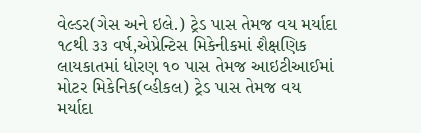વેલ્ડર(ગેસ અને ઇલે.) ટ્રેડ પાસ તેમજ વય મર્યાદા ૧૮થી ૩૩ વર્ષ,એપ્રેન્ટિસ મિકેનીકમાં શૈક્ષણિક લાયકાતમાં ધોરણ ૧૦ પાસ તેમજ આઇટીઆઈમાં મોટર મિકેનિક(વ્હીકલ) ટ્રેડ પાસ તેમજ વય મર્યાદા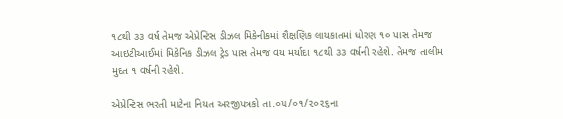૧૮થી ૩૩ વર્ષ તેમજ એપ્રેન્ટિસ ડીઝલ મિકેનીકમાં શૈક્ષણિક લાયકાતમાં ધોરણ ૧૦ પાસ તેમજ આઇટીઆઈમાં મિકેનિક ડીઝલ ટ્રેડ પાસ તેમજ વય મર્યાદા ૧૮થી ૩૩ વર્ષની રહેશે. તેમજ તાલીમ મુદત ૧ વર્ષની રહેશે.

એપ્રેન્ટિસ ભરતી માટેના નિયત અરજીપત્રકો તા.૦૫/૦૧/૨૦૨૬ના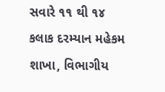સવારે ૧૧ થી ૧૪ કલાક દરમ્યાન મહેકમ શાખા, વિભાગીય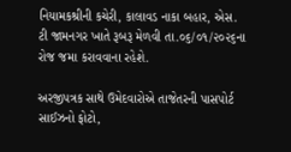નિયામકશ્રીની કચેરી, કાલાવડ નાકા બહાર, એસ. ટી જામનગર ખાતે રૂબરૂ મેળવી તા.૦૬/૦૧/૨૦૨૬ના રોજ જમા કરાવવાના રહેશે.

અરજીપત્રક સાથે ઉમેદવારોએ તાજેતરની પાસપોર્ટ સાઈઝનો ફોટો,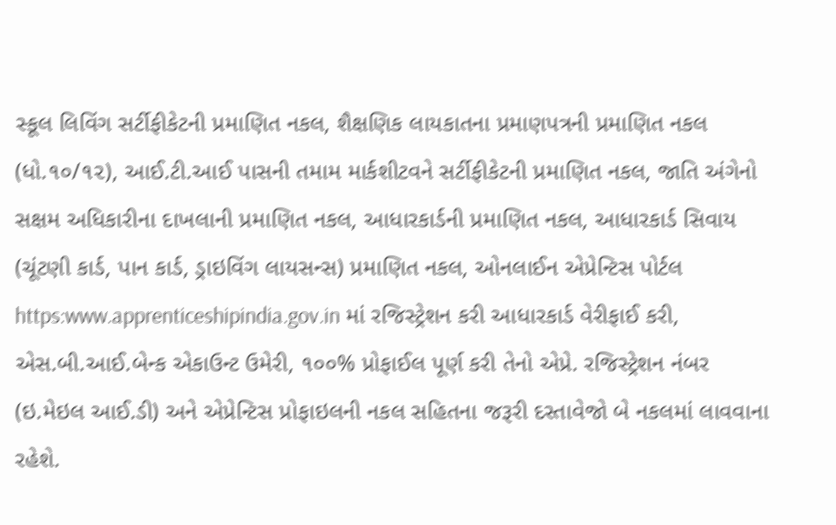સ્કૂલ લિવિંગ સર્ટીફીકેટની પ્રમાણિત નકલ, શૈક્ષણિક લાયકાતના પ્રમાણપત્રની પ્રમાણિત નકલ (ધો.૧૦/૧૨), આઈ.ટી.આઈ પાસની તમામ માર્કશીટવને સર્ટીફીકેટની પ્રમાણિત નકલ, જાતિ અંગેનો સક્ષમ અધિકારીના દાખલાની પ્રમાણિત નકલ, આધારકાર્ડની પ્રમાણિત નકલ, આધારકાર્ડ સિવાય (ચૂંટણી કાર્ડ, પાન કાર્ડ, ડ્રાઇવિંગ લાયસન્સ) પ્રમાણિત નકલ, ઓનલાઈન એપ્રેન્ટિસ પોર્ટલ https:www.apprenticeshipindia.gov.in માં રજિસ્ટ્રેશન કરી આધારકાર્ડ વેરીફાઈ કરી, એસ.બી.આઈ.બેન્ક એકાઉન્ટ ઉમેરી, ૧૦૦% પ્રોફાઈલ પૂર્ણ કરી તેનો એપ્રે. રજિસ્ટ્રેશન નંબર (ઇ.મેઇલ આઈ.ડી) અને એપ્રેન્ટિસ પ્રોફાઇલની નકલ સહિતના જરૂરી દસ્તાવેજો બે નકલમાં લાવવાના રહેશે.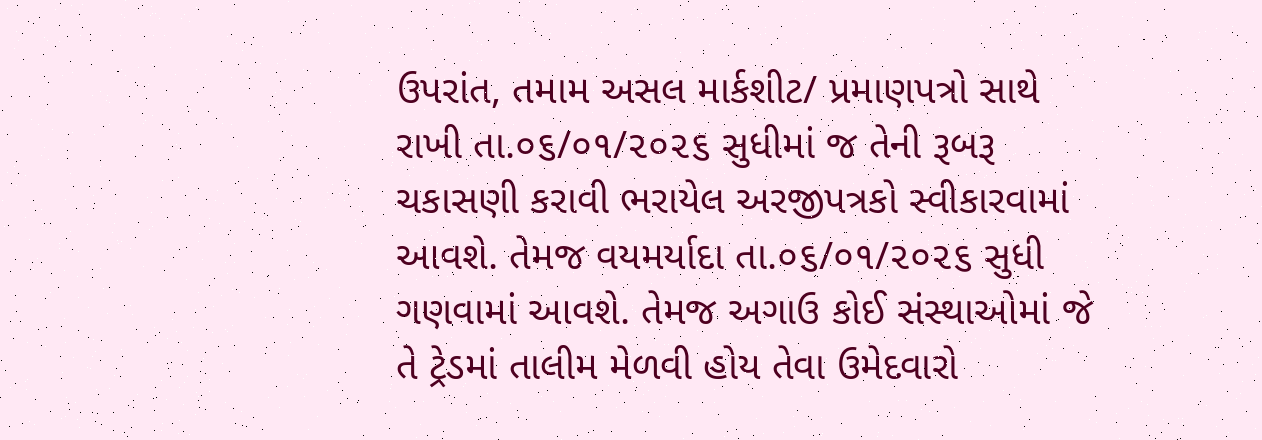ઉપરાંત, તમામ અસલ માર્કશીટ/ પ્રમાણપત્રો સાથે રાખી તા.૦૬/૦૧/૨૦૨૬ સુધીમાં જ તેની રૂબરૂ ચકાસણી કરાવી ભરાયેલ અરજીપત્રકો સ્વીકારવામાં આવશે. તેમજ વયમર્યાદા તા.૦૬/૦૧/૨૦૨૬ સુધી ગણવામાં આવશે. તેમજ અગાઉ કોઈ સંસ્થાઓમાં જે તે ટ્રેડમાં તાલીમ મેળવી હોય તેવા ઉમેદવારો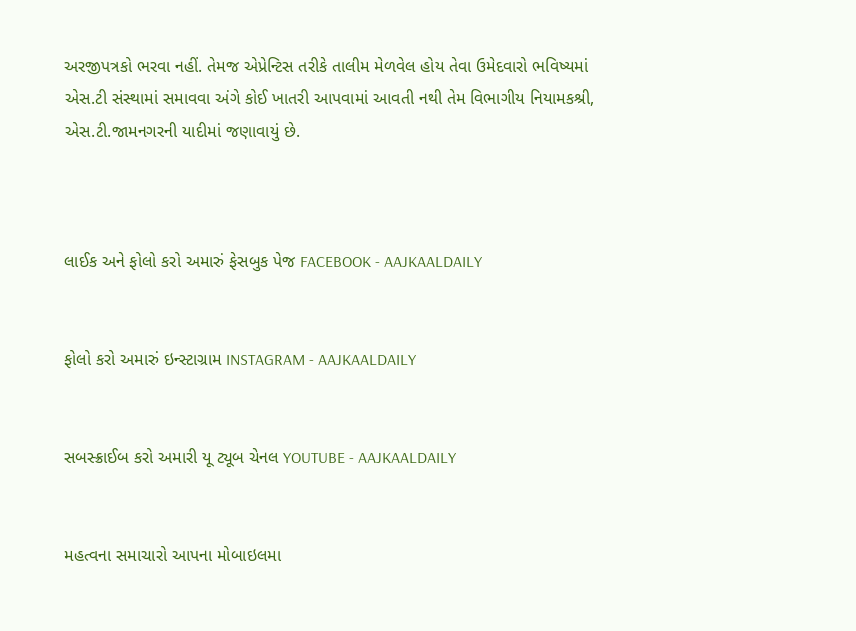અરજીપત્રકો ભરવા નહીં. તેમજ એપ્રેન્ટિસ તરીકે તાલીમ મેળવેલ હોય તેવા ઉમેદવારો ભવિષ્યમાં એસ.ટી સંસ્થામાં સમાવવા અંગે કોઈ ખાતરી આપવામાં આવતી નથી તેમ વિભાગીય નિયામકશ્રી, એસ.ટી.જામનગરની યાદીમાં જણાવાયું છે.



લાઈક અને ફોલો કરો અમારું ફેસબુક પેજ FACEBOOK - AAJKAALDAILY


ફોલો કરો અમારું ઇન્સ્ટાગ્રામ INSTAGRAM - AAJKAALDAILY


સબસ્ક્રાઈબ કરો અમારી યૂ ટ્યૂબ ચેનલ YOUTUBE - AAJKAALDAILY


મહત્વના સમાચારો આપના મોબાઇલમા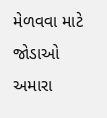મેળવવા માટે જોડાઓ અમારા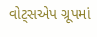વોટ્સએપ ગ્રૂપમાં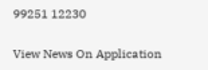99251 12230

View News On Application